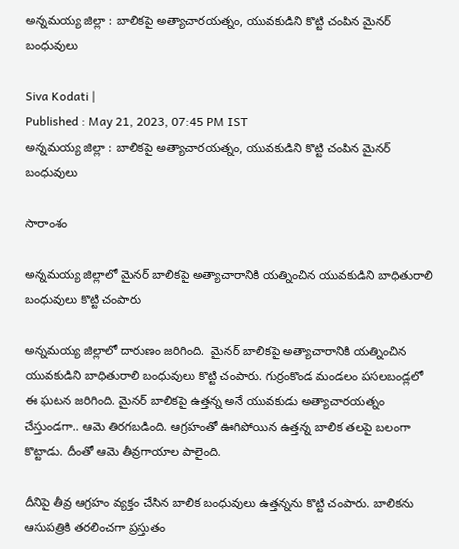అన్నమయ్య జిల్లా : బాలికపై అత్యాచారయత్నం, యువకుడిని కొట్టి చంపిన మైనర్ బంధువులు

Siva Kodati |
Published : May 21, 2023, 07:45 PM IST
అన్నమయ్య జిల్లా : బాలికపై అత్యాచారయత్నం, యువకుడిని కొట్టి చంపిన మైనర్ బంధువులు

సారాంశం

అన్నమయ్య జిల్లాలో మైనర్ బాలికపై అత్యాచారానికి యత్నించిన యువకుడిని బాధితురాలి బంధువులు కొట్టి చంపారు

అన్నమయ్య జిల్లాలో దారుణం జరిగింది.  మైనర్ బాలికపై అత్యాచారానికి యత్నించిన యువకుడిని బాధితురాలి బంధువులు కొట్టి చంపారు. గుర్రంకొండ మండలం పసలబండ్లలో ఈ ఘటన జరిగింది. మైనర్ బాలికపై ఉత్తన్న అనే యువకుడు అత్యాచారయత్నం చేస్తుండగా.. ఆమె తిరగబడింది. ఆగ్రహంతో ఊగిపోయిన ఉత్తన్న బాలిక తలపై బలంగా కొట్టాడు. దీంతో ఆమె తీవ్రగాయాల పాలైంది.

దీనిపై తీవ్ర ఆగ్రహం వ్యక్తం చేసిన బాలిక బంధువులు ఉత్తన్నను కొట్టి చంపారు. బాలికను ఆసుపత్రికి తరలించగా ప్రస్తుతం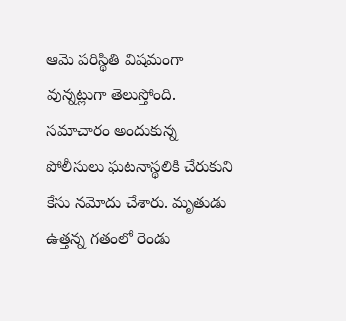ఆమె పరిస్థితి విషమంగా వున్నట్లుగా తెలుస్తోంది. సమాచారం అందుకున్న పోలీసులు ఘటనాస్థలికి చేరుకుని కేసు నమోదు చేశారు. మృతుడు ఉత్తన్న గతంలో రెండు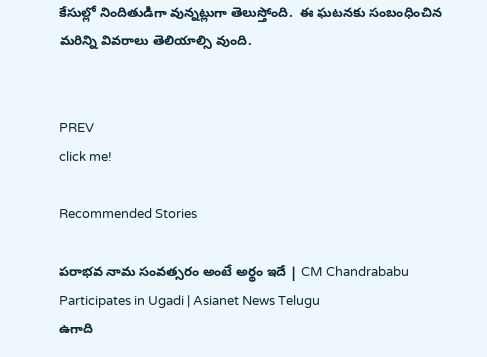కేసుల్లో నిందితుడిగా వున్నట్లుగా తెలుస్తోంది.  ఈ ఘటనకు సంబంధించిన మరిన్ని వివరాలు తెలియాల్సి వుంది.


PREV
click me!

Recommended Stories

పరాభవ నామ సంవత్సరం అంటే అర్థం ఇదే | CM Chandrababu Participates in Ugadi | Asianet News Telugu
ఉగాది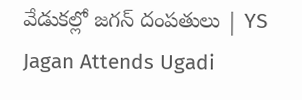వేడుకల్లో జగన్ దంపతులు | YS Jagan Attends Ugadi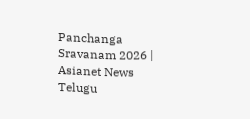Panchanga Sravanam 2026 | Asianet News Telugu